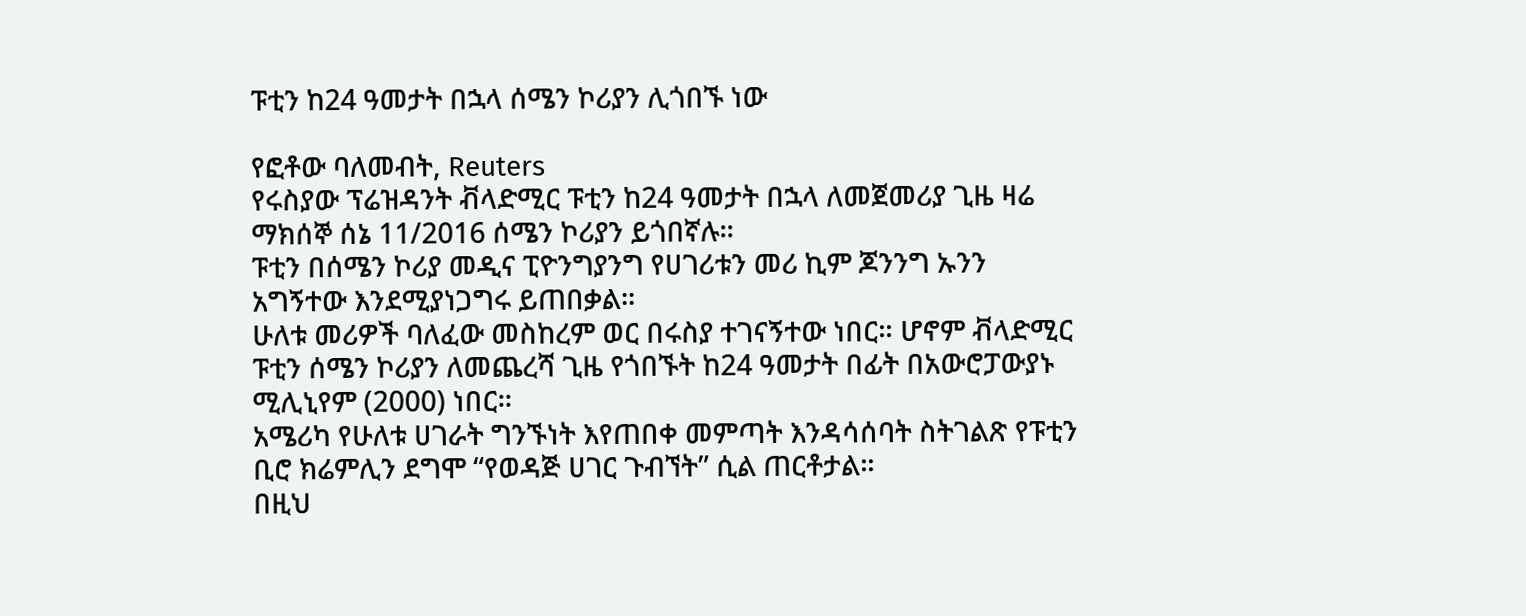ፑቲን ከ24 ዓመታት በኋላ ሰሜን ኮሪያን ሊጎበኙ ነው

የፎቶው ባለመብት, Reuters
የሩስያው ፕሬዝዳንት ቭላድሚር ፑቲን ከ24 ዓመታት በኋላ ለመጀመሪያ ጊዜ ዛሬ ማክሰኞ ሰኔ 11/2016 ሰሜን ኮሪያን ይጎበኛሉ።
ፑቲን በሰሜን ኮሪያ መዲና ፒዮንግያንግ የሀገሪቱን መሪ ኪም ጆንንግ ኡንን አግኝተው እንደሚያነጋግሩ ይጠበቃል።
ሁለቱ መሪዎች ባለፈው መስከረም ወር በሩስያ ተገናኝተው ነበር። ሆኖም ቭላድሚር ፑቲን ሰሜን ኮሪያን ለመጨረሻ ጊዜ የጎበኙት ከ24 ዓመታት በፊት በአውሮፓውያኑ ሚሊኒየም (2000) ነበር።
አሜሪካ የሁለቱ ሀገራት ግንኙነት እየጠበቀ መምጣት እንዳሳሰባት ስትገልጽ የፑቲን ቢሮ ክሬምሊን ደግሞ “የወዳጅ ሀገር ጉብኘት” ሲል ጠርቶታል።
በዚህ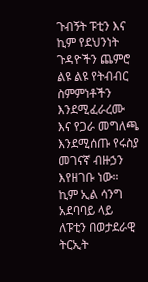ጉብኝት ፑቲን እና ኪም የደህንነት ጉዳዮችን ጨምሮ ልዩ ልዩ የትብብር ስምምነቶችን እንደሚፈራረሙ እና የጋራ መግለጫ እንደሚሰጡ የሩስያ መገናኛ ብዙኃን እየዘገቡ ነው።
ኪም ኢል ሳንግ አደባባይ ላይ ለፑቲን በወታደራዊ ትርኢት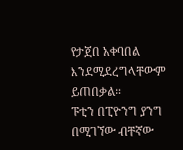የታጀበ አቀባበል እንደሚደረግላቸውም ይጠበቃል።
ፑቲን በፒዮንግ ያንግ በሚገኘው ብቸኛው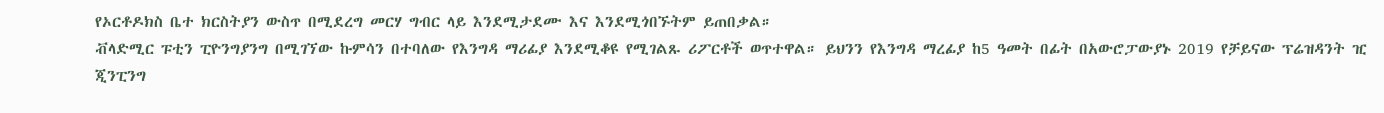የኦርቶዶክስ ቤተ ክርስትያን ውስጥ በሚደረግ መርሃ ግብር ላይ እንደሚታደሙ እና እንደሚጎበኙትም ይጠበቃል።
ቭላድሚር ፑቲን ፒዮንግያንግ በሚገኘው ኩምሳን በተባለው የእንግዳ ማሪፊያ እንደሚቆዩ የሚገልጹ ሪፖርቶች ወጥተዋል። ይህንን የእንግዳ ማረፊያ ከ5 ዓመት በፊት በአውሮፓውያኑ 2019 የቻይናው ፕሬዝዳንት ዢ ጂንፒንግ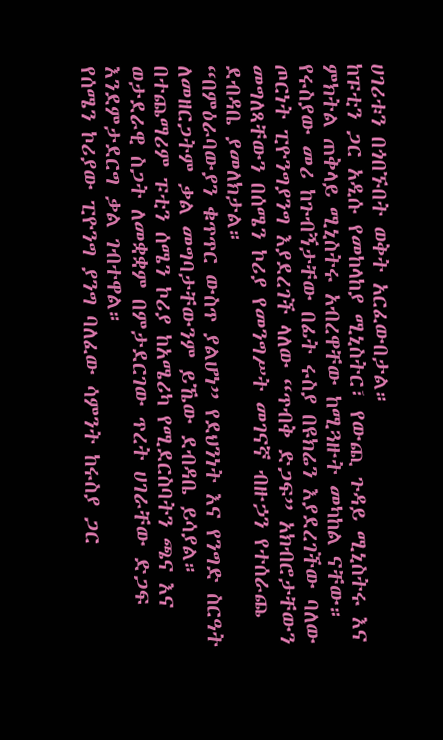ሀገሪቱን በጎበኙበት ወቅት አርፈውበታል።
ከፑቲን ጋር አዲሱ የመከላከያ ሚኒስትር፣ የውጪ ጉዳይ ሚኒስትሩ እና ምክትል ጠቅላይ ሚኒስትሩ አብረዋቸው ከሚጓዙት መካከል ናቸው።
የሩስያው መሪ ከጉብኝታቸው በፊት ሩስያ በዩክሬን እያደረገችው ባለው ጦርነት ፒዮንግያንግ እያደረገች ላለው “ጥብቅ ድጋፍ” አክብሮታቸውን መግለጻቸውን በሰሜን ኮሪያ የመንግሥት መገናኛ ብዙኃን የተሰራጨ ደብዳቤ ያመለክታል።
“በምዕራባውያን ቁጥጥር ውስጥ ያልሆነ” የደህንነት እና የንግድ ስርዓት ለመዘርጋትም ቃል መግባታቸውንም ይኼው ደብዳቤ ይሳያል።
በተጨማሪም ፑቲን ሰሜን ኮሪያ ከአሜሪካ የሚደርስባትን ጫና እና ወታደራዊ ስጋት ለመቋቋም በምታደርገው ጥረት ሀገራቸው ድጋፍ እንደምታደርግ ቃል ገብተዋል።
የሰሜን ኮሪያው ፒዮንግ ያንግ ባለፈው ሳምንት ከሩስያ ጋር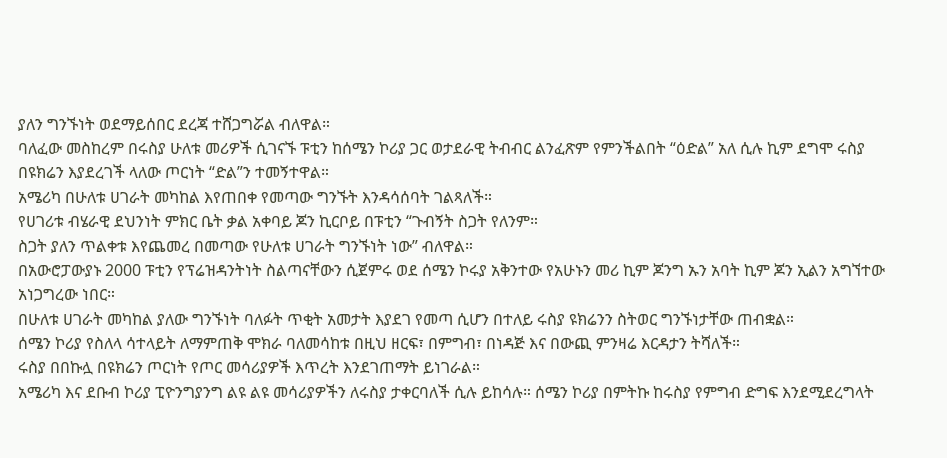ያለን ግንኙነት ወደማይሰበር ደረጃ ተሸጋግሯል ብለዋል።
ባለፈው መስከረም በሩስያ ሁለቱ መሪዎች ሲገናኙ ፑቲን ከሰሜን ኮሪያ ጋር ወታደራዊ ትብብር ልንፈጽም የምንችልበት “ዕድል” አለ ሲሉ ኪም ደግሞ ሩስያ በዩክሬን እያደረገች ላለው ጦርነት “ድል”ን ተመኝተዋል።
አሜሪካ በሁለቱ ሀገራት መካከል እየጠበቀ የመጣው ግንኙት እንዳሳሰባት ገልጻለች።
የሀገሪቱ ብሄራዊ ደህንነት ምክር ቤት ቃል አቀባይ ጆን ኪርቦይ በፑቲን “ጉብኝት ስጋት የለንም።
ስጋት ያለን ጥልቀቱ እየጨመረ በመጣው የሁለቱ ሀገራት ግንኙነት ነው” ብለዋል።
በአውሮፓውያኑ 2000 ፑቲን የፕሬዝዳንትነት ስልጣናቸውን ሲጀምሩ ወደ ሰሜን ኮሩያ አቅንተው የአሁኑን መሪ ኪም ጆንግ ኡን አባት ኪም ጆን ኢልን አግኘተው አነጋግረው ነበር።
በሁለቱ ሀገራት መካከል ያለው ግንኙነት ባለፉት ጥቂት አመታት እያደገ የመጣ ሲሆን በተለይ ሩስያ ዩክሬንን ስትወር ግንኙነታቸው ጠብቋል።
ሰሜን ኮሪያ የስለላ ሳተላይት ለማምጠቅ ሞክራ ባለመሳከቱ በዚህ ዘርፍ፣ በምግብ፣ በነዳጅ እና በውጪ ምንዛሬ እርዳታን ትሻለች።
ሩስያ በበኩሏ በዩክሬን ጦርነት የጦር መሳሪያዎች እጥረት እንደገጠማት ይነገራል።
አሜሪካ እና ደቡብ ኮሪያ ፒዮንግያንግ ልዩ ልዩ መሳሪያዎችን ለሩስያ ታቀርባለች ሲሉ ይከሳሉ። ሰሜን ኮሪያ በምትኩ ከሩስያ የምግብ ድግፍ እንደሚደረግላት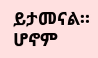ይታመናል። ሆኖም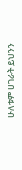ሁለቱም ሀገራት ይህንን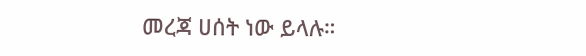መረጃ ሀሰት ነው ይላሉ።